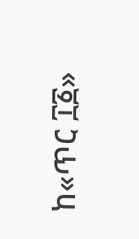ከ«ጥር ፲፩»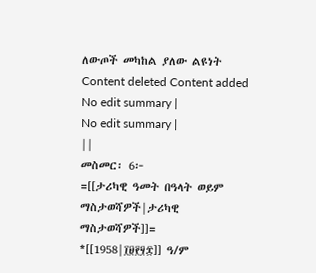ለውጦች መካከል ያለው ልዩነት
Content deleted Content added
No edit summary |
No edit summary |
||
መስመር፡ 6፦
=[[ታሪካዊ ዓመት በዓላት ወይም ማስታወሻዎች|ታሪካዊ ማስታወሻዎች]]=
*[[1958|፲፱፻፶፰]] ዓ/ም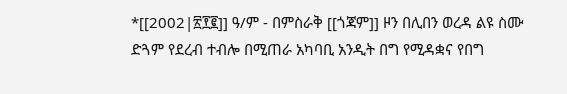*[[2002|፳፻፪]] ዓ/ም - በምስራቅ [[ጎጃም]] ዞን በሊበን ወረዳ ልዩ ስሙ ድጓም የደረብ ተብሎ በሚጠራ አካባቢ አንዲት በግ የሚዳቋና የበግ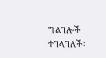ግልገሎች ተገላገለች፡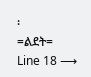፡
=ልደት=
Line 18 ⟶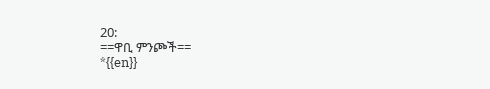20:
==ዋቢ ምንጮች==
*{{en}}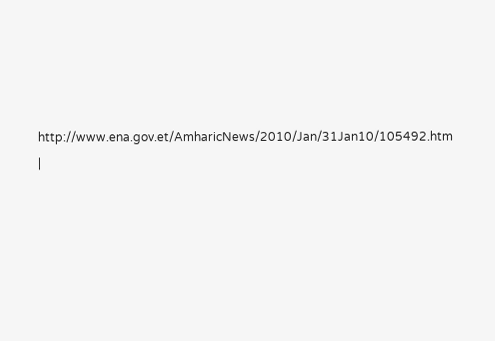http://www.ena.gov.et/AmharicNews/2010/Jan/31Jan10/105492.htm
|